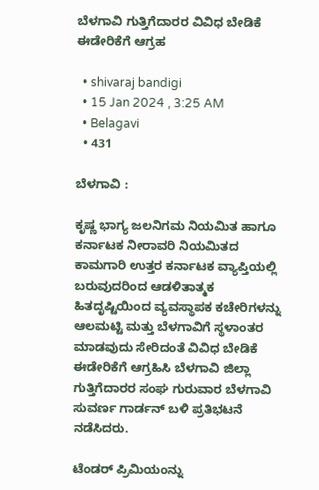ಬೆಳಗಾವಿ ಗುತ್ತಿಗೆದಾರರ ವಿವಿಧ ಬೇಡಿಕೆ ಈಡೇರಿಕೆಗೆ ಆಗ್ರಹ

  • shivaraj bandigi
  • 15 Jan 2024 , 3:25 AM
  • Belagavi
  • 431

ಬೆಳಗಾವಿ :

ಕೃಷ್ಣ ಭಾಗ್ಯ ಜಲನಿಗಮ ನಿಯಮಿತ ಹಾಗೂ ಕರ್ನಾಟಕ ನೀರಾವರಿ ನಿಯಮಿತದ ಕಾಮಗಾರಿ ಉತ್ತರ ಕರ್ನಾಟಕ ವ್ಯಾಪ್ತಿಯಲ್ಲಿ ಬರುವುದರಿಂದ ಆಡಳಿತಾತ್ಮಕ ಹಿತದೃಷ್ಟಿಯಿಂದ ವ್ಯವಸ್ಥಾಪಕ ಕಚೇರಿಗಳನ್ನು ಆಲಮಟ್ಟಿ ಮತ್ತು ಬೆಳಗಾವಿಗೆ ಸ್ಥಳಾಂತರ ಮಾಡವುದು ಸೇರಿದಂತೆ ವಿವಿಧ ಬೇಡಿಕೆ ಈಡೇರಿಕೆಗೆ ಆಗ್ರಹಿಸಿ ಬೆಳಗಾವಿ ಜಿಲ್ಲಾ ಗುತ್ತಿಗೆದಾರರ ಸಂಘ ಗುರುವಾರ ಬೆಳಗಾವಿ ಸುವರ್ಣ ಗಾರ್ಡನ್ ಬಳಿ ಪ್ರತಿಭಟನೆ ನಡೆಸಿದರು.

ಟೆಂಡರ್ ಪ್ರಿಮಿಯಂನ್ನು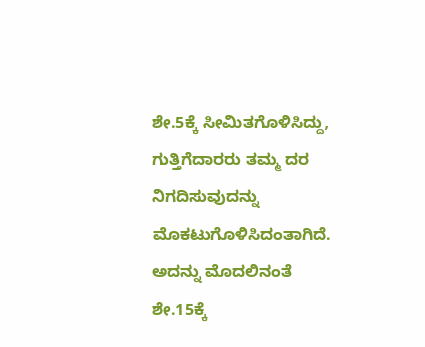ಶೇ.5ಕ್ಕೆ‌ ಸೀಮಿತಗೊಳಿಸಿದ್ದು, ಗುತ್ತಿಗೆದಾರರು ತಮ್ಮ ದರ ನಿಗದಿಸುವುದನ್ನು‌ ಮೊಕಟುಗೊಳಿಸಿದಂತಾಗಿದೆ. ಅದನ್ನು ಮೊದಲಿನಂತೆ ಶೇ.15ಕ್ಕೆ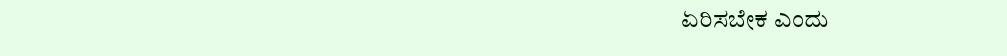ಏರಿಸಬೇಕ ಎಂದು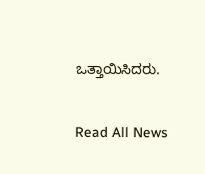ಒತ್ತಾಯಿಸಿದರು.

Read All News